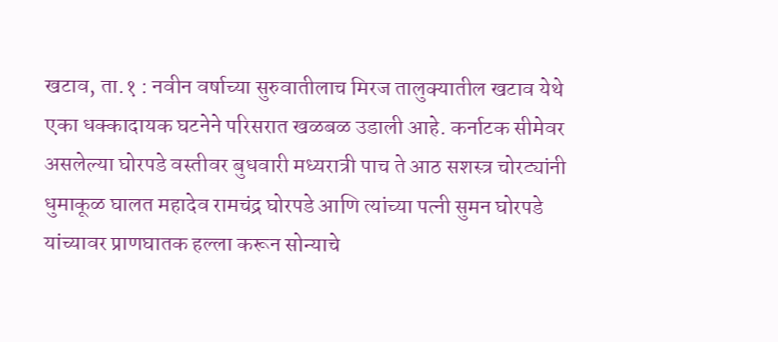खटाव, ता.१ : नवीन वर्षाच्या सुरुवातीलाच मिरज तालुक्यातील खटाव येथे एका धक्कादायक घटनेने परिसरात खळबळ उडाली आहे. कर्नाटक सीमेवर असलेल्या घोरपडे वस्तीवर बुधवारी मध्यरात्री पाच ते आठ सशस्त्र चोरट्यांनी धुमाकूळ घालत महादेव रामचंद्र घोरपडे आणि त्यांच्या पत्नी सुमन घोरपडे यांच्यावर प्राणघातक हल्ला करून सोन्याचे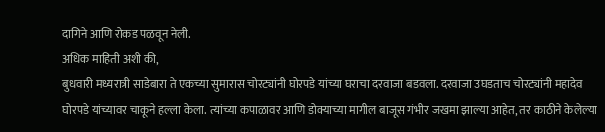दागिने आणि रोकड पळवून नेली.
अधिक माहिती अशी की,
बुधवारी मध्यरात्री साडेबारा ते एकच्या सुमारास चोरट्यांनी घोरपडे यांच्या घराचा दरवाजा बडवला. दरवाजा उघडताच चोरट्यांनी महादेव घोरपडे यांच्यावर चाकूने हल्ला केला. त्यांच्या कपाळावर आणि डोक्याच्या मागील बाजूस गंभीर जखमा झाल्या आहेत, तर काठीने केलेल्या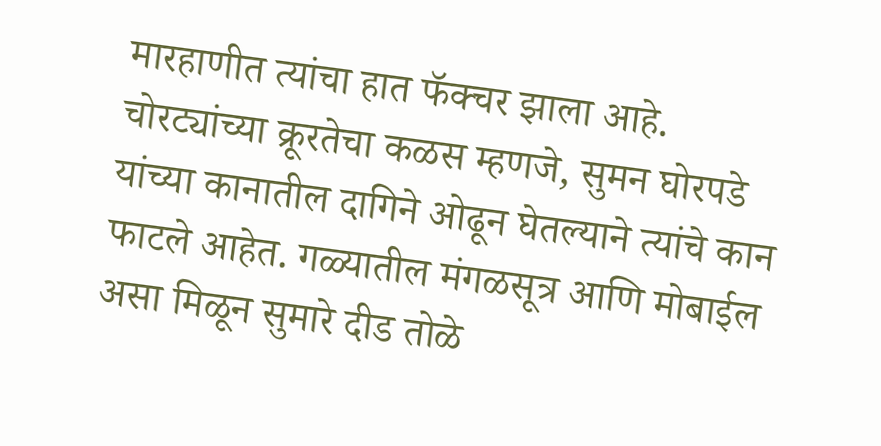मारहाणीत त्यांचा हात फॅक्चर झाला आहे. चोरट्यांच्या क्रूरतेचा कळस म्हणजे, सुमन घोरपडे यांच्या कानातील दागिने ओढून घेतल्याने त्यांचे कान फाटले आहेत. गळ्यातील मंगळसूत्र आणि मोबाईल असा मिळून सुमारे दीड तोळे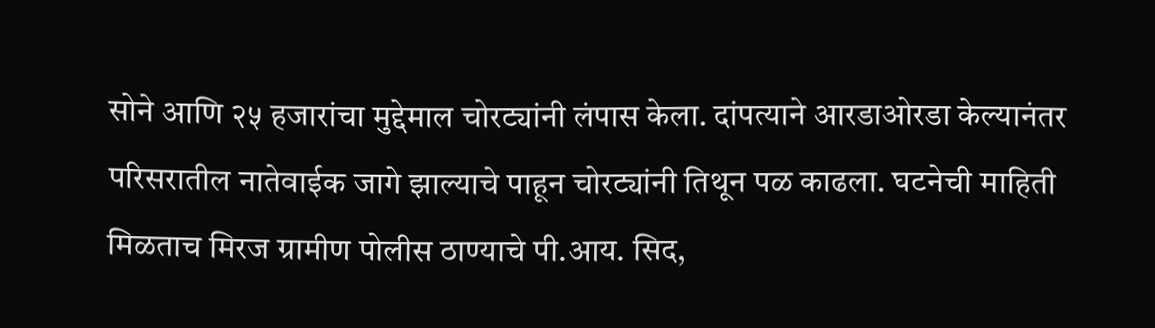सोने आणि २५ हजारांचा मुद्देमाल चोरट्यांनी लंपास केला. दांपत्याने आरडाओरडा केल्यानंतर परिसरातील नातेवाईक जागे झाल्याचे पाहून चोरट्यांनी तिथून पळ काढला. घटनेची माहिती मिळताच मिरज ग्रामीण पोलीस ठाण्याचे पी.आय. सिद,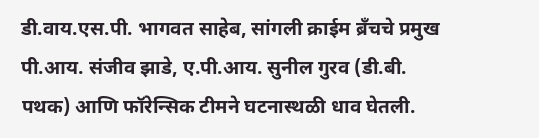डी.वाय.एस.पी. भागवत साहेब, सांगली क्राईम ब्रँचचे प्रमुख पी.आय. संजीव झाडे, ए.पी.आय. सुनील गुरव (डी.बी. पथक) आणि फॉरेन्सिक टीमने घटनास्थळी धाव घेतली.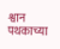श्वान पथकाच्या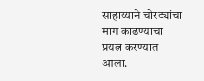साहाय्याने चोरट्यांचा माग काढण्याचा प्रयत्न करण्यात आला.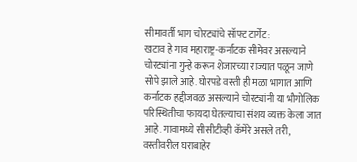सीमावर्ती भाग चोरट्यांचे सॉफ्ट टार्गेट:
खटाव हे गाव महाराष्ट्र-कर्नाटक सीमेवर असल्याने चोरट्यांना गुन्हे करून शेजारच्या राज्यात पळून जाणे सोपे झाले आहे. घोरपडे वस्ती ही मळा भागात आणि कर्नाटक हद्दीजवळ असल्याने चोरट्यांनी या भौगोलिक परिस्थितीचा फायदा घेतल्याचा संशय व्यक्त केला जात आहे. गावामध्ये सीसीटीव्ही कॅमेरे असले तरी, वस्तीवरील घराबाहेर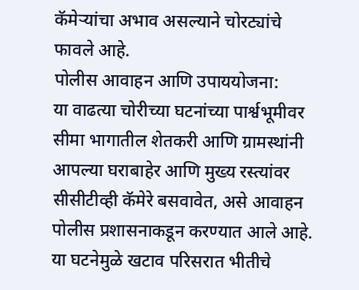कॅमेऱ्यांचा अभाव असल्याने चोरट्यांचे फावले आहे.
पोलीस आवाहन आणि उपाययोजना:
या वाढत्या चोरीच्या घटनांच्या पार्श्वभूमीवर सीमा भागातील शेतकरी आणि ग्रामस्थांनी आपल्या घराबाहेर आणि मुख्य रस्त्यांवर सीसीटीव्ही कॅमेरे बसवावेत, असे आवाहन पोलीस प्रशासनाकडून करण्यात आले आहे. या घटनेमुळे खटाव परिसरात भीतीचे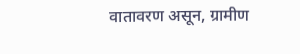वातावरण असून, ग्रामीण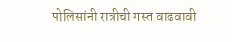पोलिसांनी रात्रीची गस्त वाढवावी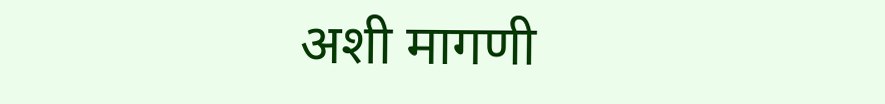अशी मागणी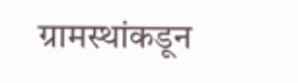ग्रामस्थांकडून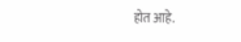होत आहे.